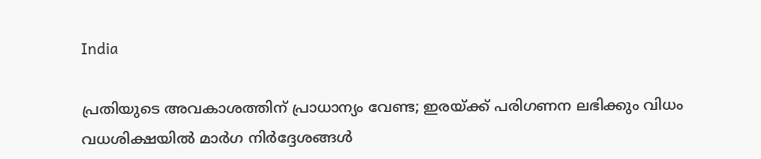India

പ്രതിയുടെ അവകാശത്തിന് പ്രാധാന്യം വേണ്ട; ഇരയ്ക്ക് പരിഗണന ലഭിക്കും വിധം വധശിക്ഷയില്‍ മാര്‍ഗ നിര്‍ദ്ദേശങ്ങള്‍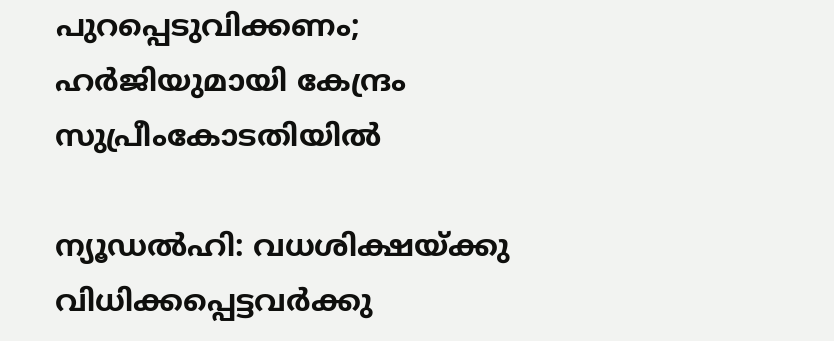പുറപ്പെടുവിക്കണം; ഹര്‍ജിയുമായി കേന്ദ്രം സുപ്രീംകോടതിയില്‍

ന്യൂഡല്‍ഹി: വധശിക്ഷയ്ക്കു വിധിക്കപ്പെട്ടവര്‍ക്കു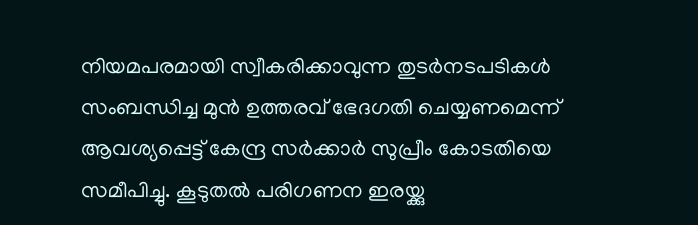നിയമപരമായി സ്വീകരിക്കാവുന്ന തുടര്‍നടപടികള്‍ സംബന്ധിച്ച മുന്‍ ഉത്തരവ് ഭേദഗതി ചെയ്യണമെന്ന് ആവശ്യപ്പെട്ട് കേന്ദ്ര സര്‍ക്കാര്‍ സുപ്രീം കോടതിയെ സമീപിച്ചു. കൂടുതല്‍ പരിഗണന ഇരയ്ക്കു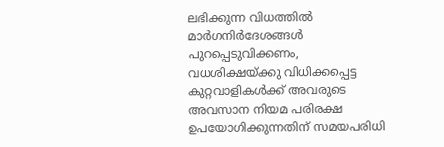ലഭിക്കുന്ന വിധത്തില്‍ മാര്‍ഗനിര്‍ദേശങ്ങള്‍ പുറപ്പെടുവിക്കണം, വധശിക്ഷയ്ക്കു വിധിക്കപ്പെട്ട കുറ്റവാളികള്‍ക്ക് അവരുടെ അവസാന നിയമ പരിരക്ഷ ഉപയോഗിക്കുന്നതിന് സമയപരിധി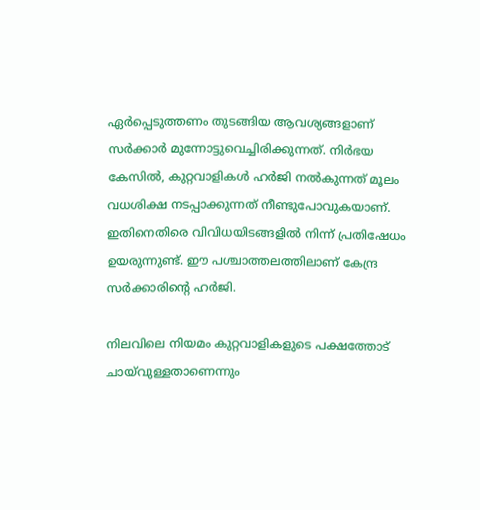ഏര്‍പ്പെടുത്തണം തുടങ്ങിയ ആവശ്യങ്ങളാണ് സര്‍ക്കാര്‍ മുന്നോട്ടുവെച്ചിരിക്കുന്നത്. നിര്‍ഭയ കേസില്‍, കുറ്റവാളികള്‍ ഹര്‍ജി നല്‍കുന്നത് മൂലം വധശിക്ഷ നടപ്പാക്കുന്നത് നീണ്ടുപോവുകയാണ്. ഇതിനെതിരെ വിവിധയിടങ്ങളില്‍ നിന്ന് പ്രതിഷേധം ഉയരുന്നുണ്ട്. ഈ പശ്ചാത്തലത്തിലാണ് കേന്ദ്ര സര്‍ക്കാരിന്റെ ഹര്‍ജി.

നിലവിലെ നിയമം കുറ്റവാളികളുടെ പക്ഷത്തോട് ചായ്‌വുള്ളതാണെന്നും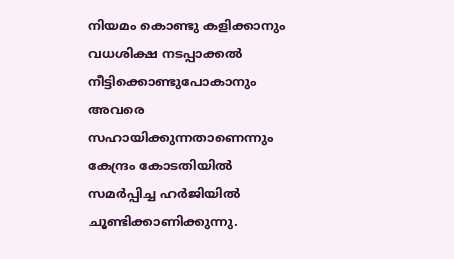നിയമം കൊണ്ടു കളിക്കാനും വധശിക്ഷ നടപ്പാക്കല്‍ നീട്ടിക്കൊണ്ടുപോകാനും അവരെ സഹായിക്കുന്നതാണെന്നും കേന്ദ്രം കോടതിയില്‍ സമര്‍പ്പിച്ച ഹര്‍ജിയില്‍ ചൂണ്ടിക്കാണിക്കുന്നു.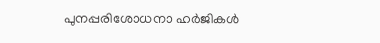പുനപ്പരിശോധനാ ഹര്‍ജികള്‍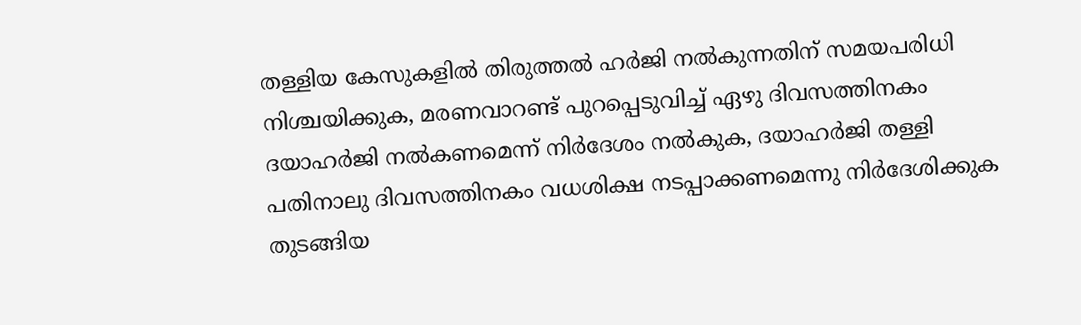തള്ളിയ കേസുകളില്‍ തിരുത്തല്‍ ഹര്‍ജി നല്‍കുന്നതിന് സമയപരിധി നിശ്ചയിക്കുക, മരണവാറണ്ട് പുറപ്പെടുവിച്ച് ഏഴു ദിവസത്തിനകം ദയാഹര്‍ജി നല്‍കണമെന്ന് നിര്‍ദേശം നല്‍കുക, ദയാഹര്‍ജി തള്ളി പതിനാലു ദിവസത്തിനകം വധശിക്ഷ നടപ്പാക്കണമെന്നു നിര്‍ദേശിക്കുക തുടങ്ങിയ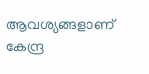ആവശ്യങ്ങളാണ് കേന്ദ്ര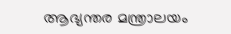ആഭ്യന്തര മന്ത്രാലയം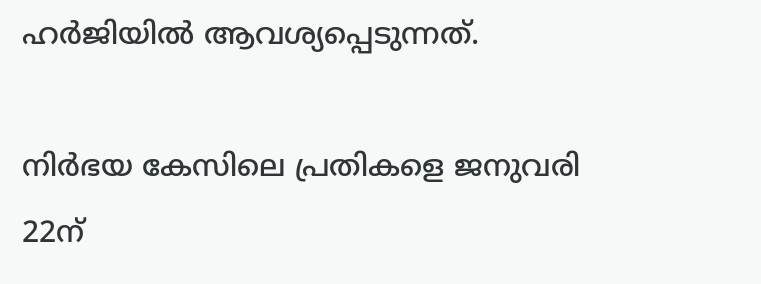ഹര്‍ജിയില്‍ ആവശ്യപ്പെടുന്നത്.

നിര്‍ഭയ കേസിലെ പ്രതികളെ ജനുവരി 22ന്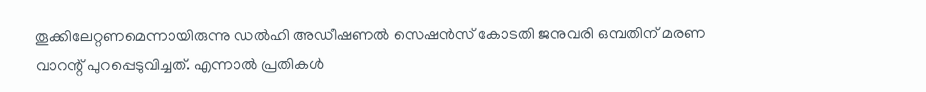തൂക്കിലേറ്റണമെന്നായിരുന്നു ഡല്‍ഹി അഡീഷണല്‍ സെഷന്‍സ് കോടതി ജനുവരി ഒമ്പതിന് മരണ വാറന്റ് പുറപ്പെടുവിച്ചത്. എന്നാല്‍ പ്രതികള്‍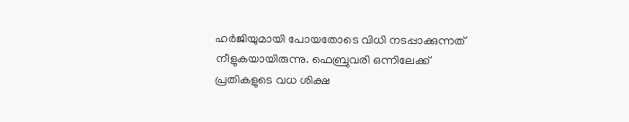ഹര്‍ജിയുമായി പോയതോടെ വിധി നടപ്പാക്കുന്നത് നീളുകയായിരുന്നു. ഫെബ്രുവരി ഒന്നിലേക്ക് പ്രതികളുടെ വധ ശിക്ഷ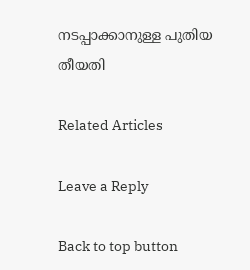നടപ്പാക്കാനുള്ള പുതിയ തീയതി

Related Articles

Leave a Reply

Back to top button